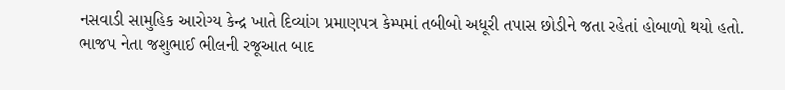નસવાડી સામુહિક આરોગ્ય કેન્દ્ર ખાતે દિવ્યાંગ પ્રમાણપત્ર કેમ્પમાં તબીબો અધૂરી તપાસ છોડીને જતા રહેતાં હોબાળો થયો હતો. ભાજપ નેતા જશુભાઈ ભીલની રજૂઆત બાદ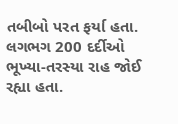તબીબો પરત ફર્યા હતા. લગભગ 200 દર્દીઓ ભૂખ્યા-તરસ્યા રાહ જોઈ રહ્યા હતા.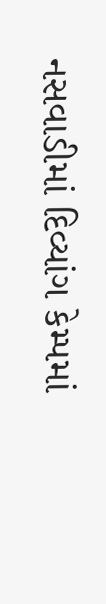નસવાડીમાં દિવ્યાંગ કેમ્પમાં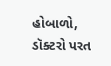હોબાળો, ડૉક્ટરો પરત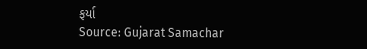ફર્યા
Source: Gujarat Samachar